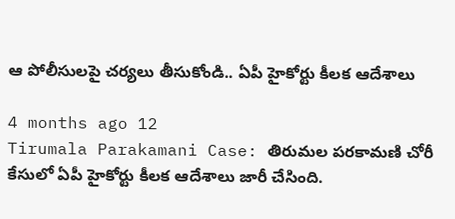ఆ పోలీసులపై చర్యలు తీసుకోండి.. ఏపీ హైకోర్టు కీలక ఆదేశాలు

4 months ago 12
Tirumala Parakamani Case: తిరుమల పరకామణి చోరీ కేసులో ఏపీ హైకోర్టు కీలక ఆదేశాలు జారీ చేసింది.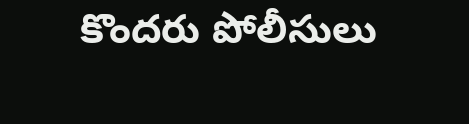కొందరు పోలీసులు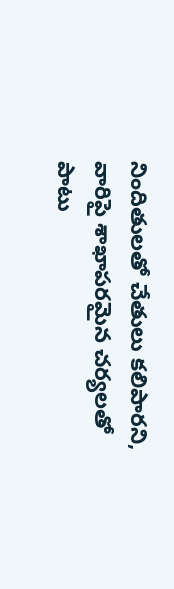నిందితులతో చేతులు కలిపారని, వారిపై శాఖాపరమైన చర్యలతో పాటు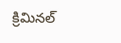క్రిమినల్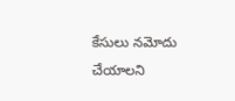కేసులు నమోదు చేయాలని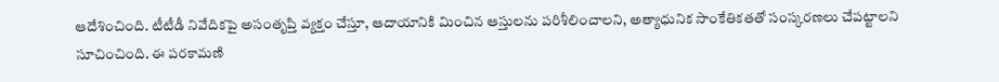ఆదేశించింది. టీటీడీ నివేదికపై అసంతృప్తి వ్యక్తం చేస్తూ, ఆదాయానికి మించిన ఆస్తులను పరిశీలించాలని, అత్యాధునిక సాంకేతికతతో సంస్కరణలు చేపట్టాలని సూచించింది. ఈ పరకామణి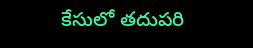కేసులో తదుపరి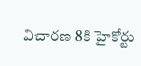విచారణ 8కి హైకోర్టు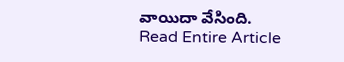వాయిదా వేసింది.
Read Entire Article